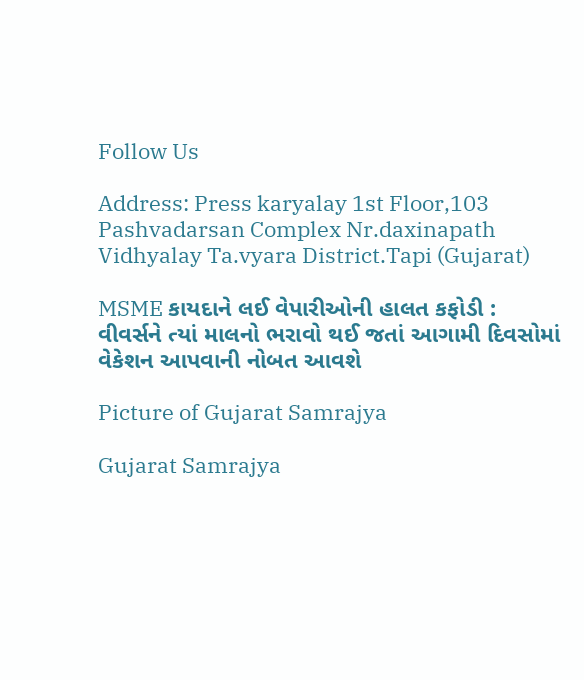Follow Us

Address: Press karyalay 1st Floor,103 Pashvadarsan Complex Nr.daxinapath Vidhyalay Ta.vyara District.Tapi (Gujarat)

MSME કાયદાને લઈ વેપારીઓની હાલત કફોડી : વીવર્સને ત્યાં માલનો ભરાવો થઈ જતાં આગામી દિવસોમાં વેકેશન આપવાની નોબત આવશે

Picture of Gujarat Samrajya

Gujarat Samrajya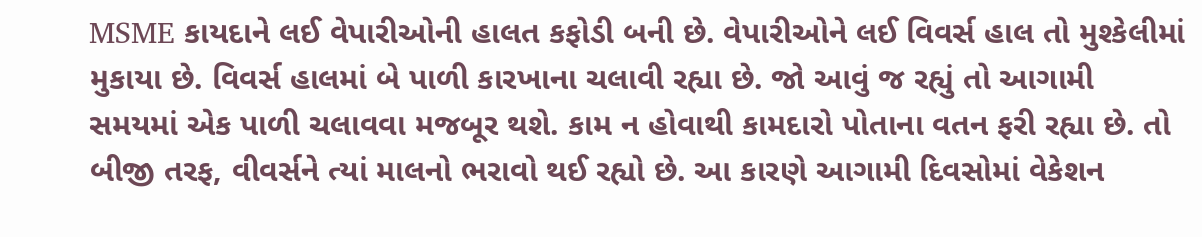MSME કાયદાને લઈ વેપારીઓની હાલત કફોડી બની છે. વેપારીઓને લઈ વિવર્સ હાલ તો મુશ્કેલીમાં મુકાયા છે. વિવર્સ હાલમાં બે પાળી કારખાના ચલાવી રહ્યા છે. જો આવું જ રહ્યું તો આગામી સમયમાં એક પાળી ચલાવવા મજબૂર થશે. કામ ન હોવાથી કામદારો પોતાના વતન ફરી રહ્યા છે. તો બીજી તરફ, વીવર્સને ત્યાં માલનો ભરાવો થઈ રહ્યો છે. આ કારણે આગામી દિવસોમાં વેકેશન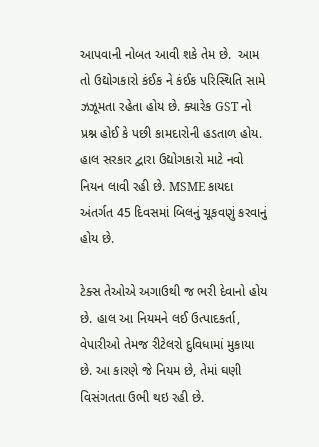આપવાની નોબત આવી શકે તેમ છે.  આમ તો ઉદ્યોગકારો કંઈક ને કંઈક પરિસ્થિતિ સામે ઝઝૂમતા રહેતા હોય છે. ક્યારેક GST નો પ્રશ્ન હોઈ કે પછી કામદારોની હડતાળ હોય. હાલ સરકાર દ્વારા ઉદ્યોગકારો માટે નવો નિયન લાવી રહી છે. MSME કાયદા અંતર્ગત 45 દિવસમાં બિલનું ચૂકવણું કરવાનું હોય છે.

ટેક્સ તેઓએ અગાઉથી જ ભરી દેવાનો હોય છે. હાલ આ નિયમને લઈ ઉત્પાદકર્તા, વેપારીઓ તેમજ રીટેલરો દુવિધામાં મુકાયા છે. આ કારણે જે નિયમ છે, તેમાં ઘણી વિસંગતતા ઉભી થઇ રહી છે.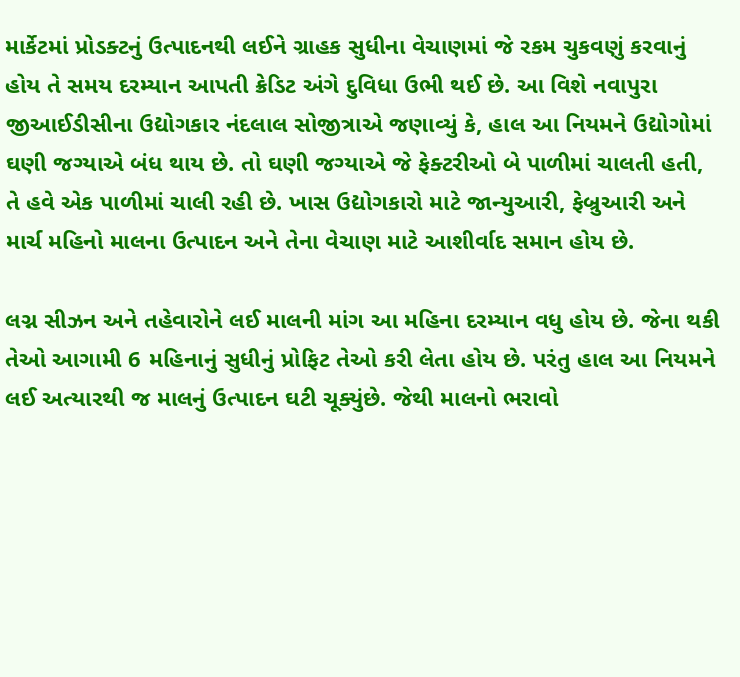માર્કેટમાં પ્રોડક્ટનું ઉત્પાદનથી લઈને ગ્રાહક સુધીના વેચાણમાં જે રકમ ચુકવણું કરવાનું હોય તે સમય દરમ્યાન આપતી ક્રેડિટ અંગે દુવિધા ઉભી થઈ છે. આ વિશે નવાપુરા જીઆઈડીસીના ઉદ્યોગકાર નંદલાલ સોજીત્રાએ જણાવ્યું કે, હાલ આ નિયમને ઉદ્યોગોમાં ઘણી જગ્યાએ બંધ થાય છે. તો ઘણી જગ્યાએ જે ફેક્ટરીઓ બે પાળીમાં ચાલતી હતી, તે હવે એક પાળીમાં ચાલી રહી છે. ખાસ ઉદ્યોગકારો માટે જાન્યુઆરી, ફેબ્રુઆરી અને માર્ચ મહિનો માલના ઉત્પાદન અને તેના વેચાણ માટે આશીર્વાદ સમાન હોય છે.

લગ્ન સીઝન અને તહેવારોને લઈ માલની માંગ આ મહિના દરમ્યાન વધુ હોય છે. જેના થકી તેઓ આગામી 6 મહિનાનું સુધીનું પ્રોફિટ તેઓ કરી લેતા હોય છે. પરંતુ હાલ આ નિયમને લઈ અત્યારથી જ માલનું ઉત્પાદન ઘટી ચૂક્યુંછે. જેથી માલનો ભરાવો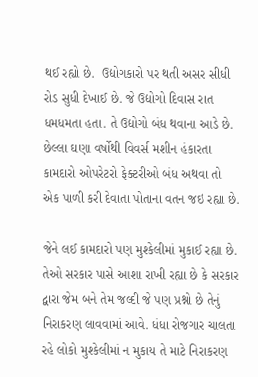થઈ રહ્યો છે.  ઉદ્યોગકારો પર થતી અસર સીધી રોડ સુધી દેખાઈ છે. જે ઉદ્યોગો દિવાસ રાત ધમધમતા હતા. તે ઉદ્યોગો બંધ થવાના આડે છે. છેલ્લા ઘણા વર્ષોથી વિવર્સ મશીન હંકારતા કામદારો ઓપરેટરો ફેક્ટરીઓ બંધ અથવા તો એક પાળી કરી દેવાતા પોતાના વતન જઇ રહ્યા છે.

જેને લઈ કામદારો પણ મુશ્કેલીમાં મુકાઈ રહ્યા છે. તેઓ સરકાર પાસે આશા રાખી રહ્યા છે કે સરકાર દ્વારા જેમ બને તેમ જલ્દી જે પણ પ્રશ્નો છે તેનું નિરાકરણ લાવવામાં આવે. ધંધા રોજગાર ચાલતા રહે લોકો મુશ્કેલીમાં ન મુકાય તે માટે નિરાકરણ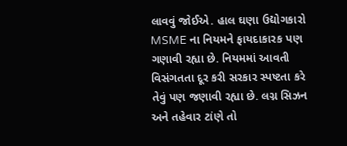લાવવું જોઈએ. હાલ ઘણા ઉદ્યોગકારો MSME ના નિયમને ફાયદાકારક પણ ગણાવી રહ્યા છે. નિયમમાં આવતી વિસંગતતા દૂર કરી સરકાર સ્પષ્ટતા કરે તેવું પણ જણાવી રહ્યા છે. લગ્ન સિઝન અને તહેવાર ટાંણે તો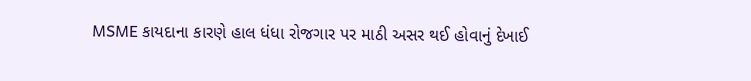MSME કાયદાના કારણે હાલ ધંધા રોજગાર પર માઠી અસર થઈ હોવાનું દેખાઈ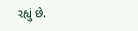રહ્યું છે.